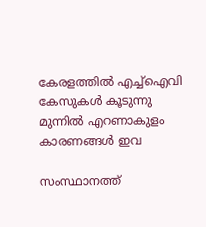കേരളത്തിൽ എച്ച്ഐവി കേസുകൾ കൂടുന്നു മുന്നിൽ എറണാകുളം കാരണങ്ങൾ ഇവ

സംസ്ഥാനത്ത്‌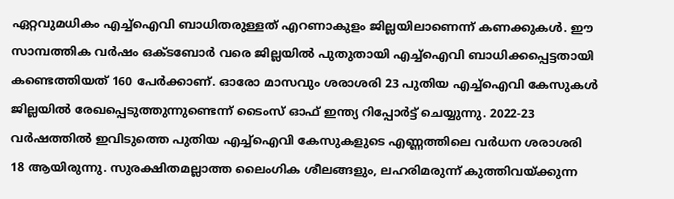ഏറ്റവുമധികം എച്ച്‌ഐവി ബാധിതരുള്ളത്‌ എറണാകുളം ജില്ലയിലാണെന്ന്‌ കണക്കുകള്‍. ഈ സാമ്പത്തിക വര്‍ഷം ഒക്ടബോര്‍ വരെ ജില്ലയില്‍ പുതുതായി എച്ച്‌ഐവി ബാധിക്കപ്പെട്ടതായി കണ്ടെത്തിയത്‌ 160 പേര്‍ക്കാണ്‌. ഓരോ മാസവും ശരാശരി 23 പുതിയ എച്ച്‌ഐവി കേസുകള്‍ ജില്ലയില്‍ രേഖപ്പെടുത്തുന്നുണ്ടെന്ന്‌ ടൈംസ്‌ ഓഫ്‌ ഇന്ത്യ റിപ്പോര്‍ട്ട്‌ ചെയ്യുന്നു. 2022-23 വര്‍ഷത്തില്‍ ഇവിടുത്തെ പുതിയ എച്ച്‌ഐവി കേസുകളുടെ എണ്ണത്തിലെ വര്‍ധന ശരാശരി 18 ആയിരുന്നു. സുരക്ഷിതമല്ലാത്ത ലൈംഗിക ശീലങ്ങളും, ലഹരിമരുന്ന്‌ കുത്തിവയ്‌ക്കുന്ന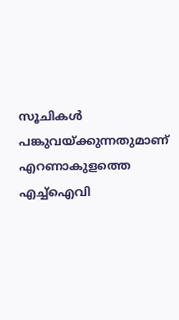സൂചികള്‍ പങ്കുവയ്‌ക്കുന്നതുമാണ്‌ എറണാകുളത്തെ എച്ച്‌ഐവി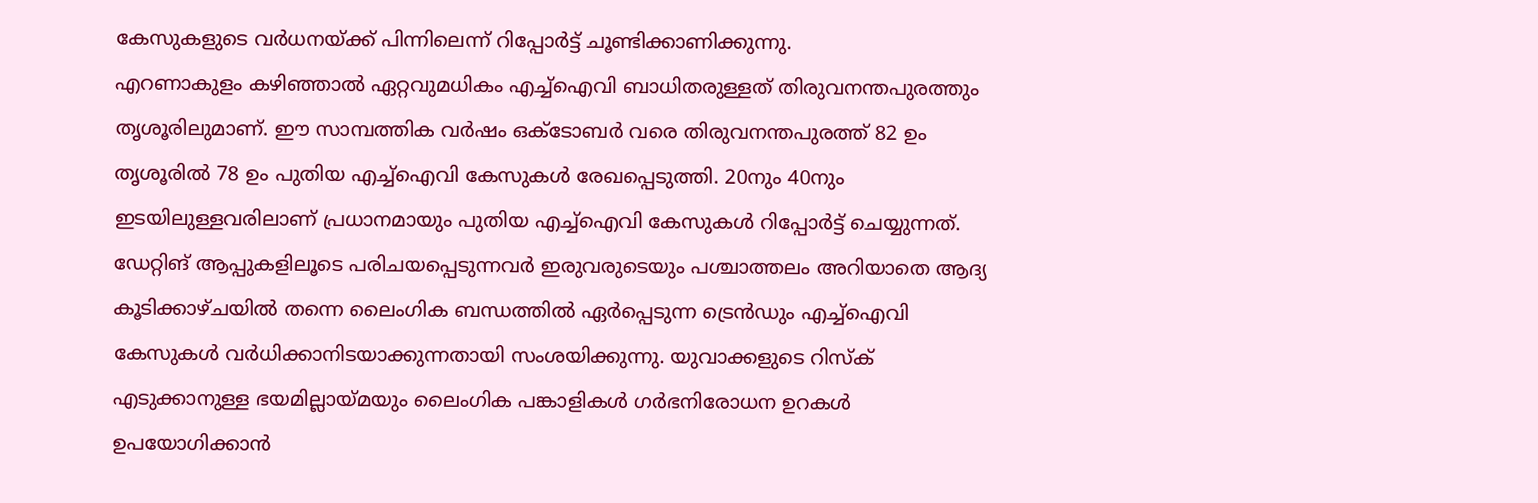കേസുകളുടെ വര്‍ധനയ്‌ക്ക്‌ പിന്നിലെന്ന്‌ റിപ്പോര്‍ട്ട്‌ ചൂണ്ടിക്കാണിക്കുന്നു.
എറണാകുളം കഴിഞ്ഞാല്‍ ഏറ്റവുമധികം എച്ച്‌ഐവി ബാധിതരുള്ളത്‌ തിരുവനന്തപുരത്തും തൃശൂരിലുമാണ്‌. ഈ സാമ്പത്തിക വര്‍ഷം ഒക്ടോബര്‍ വരെ തിരുവനന്തപുരത്ത്‌ 82 ഉം തൃശൂരില്‍ 78 ഉം പുതിയ എച്ച്‌ഐവി കേസുകള്‍ രേഖപ്പെടുത്തി. 20നും 40നും ഇടയിലുള്ളവരിലാണ്‌ പ്രധാനമായും പുതിയ എച്ച്‌ഐവി കേസുകള്‍ റിപ്പോര്‍ട്ട്‌ ചെയ്യുന്നത്‌. ഡേറ്റിങ്‌ ആപ്പുകളിലൂടെ പരിചയപ്പെടുന്നവര്‍ ഇരുവരുടെയും പശ്ചാത്തലം അറിയാതെ ആദ്യ കൂടിക്കാഴ്‌ചയില്‍ തന്നെ ലൈംഗിക ബന്ധത്തില്‍ ഏര്‍പ്പെടുന്ന ട്രെന്‍ഡും എച്ച്‌ഐവി കേസുകള്‍ വര്‍ധിക്കാനിടയാക്കുന്നതായി സംശയിക്കുന്നു. യുവാക്കളുടെ റിസ്‌ക്‌ എടുക്കാനുള്ള ഭയമില്ലായ്‌മയും ലൈംഗിക പങ്കാളികള്‍ ഗര്‍ഭനിരോധന ഉറകള്‍ ഉപയോഗിക്കാന്‍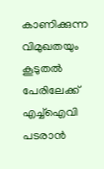കാണിക്കുന്ന വിമുഖതയും കൂടുതല്‍ പേരിലേക്ക്‌ എച്ച്‌ഐവി പടരാന്‍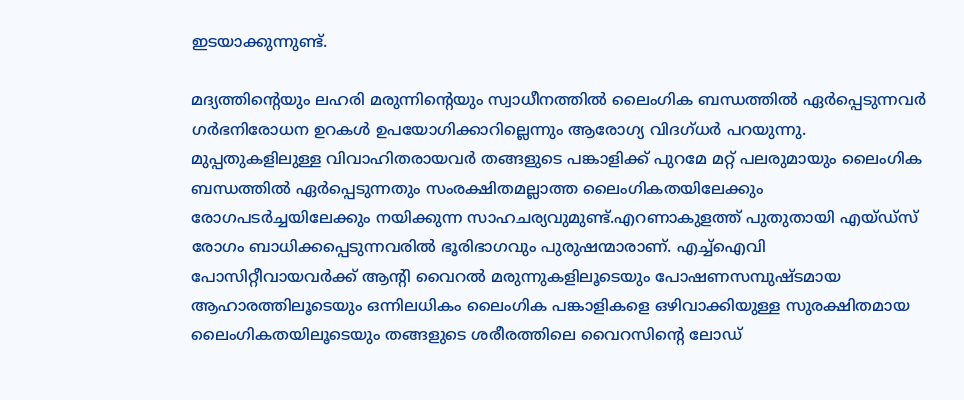ഇടയാക്കുന്നുണ്ട്‌.

മദ്യത്തിന്റെയും ലഹരി മരുന്നിന്റെയും സ്വാധീനത്തില്‍ ലൈംഗിക ബന്ധത്തില്‍ ഏര്‍പ്പെടുന്നവര്‍ ഗര്‍ഭനിരോധന ഉറകള്‍ ഉപയോഗിക്കാറില്ലെന്നും ആരോഗ്യ വിദഗ്‌ധര്‍ പറയുന്നു. മുപ്പതുകളിലുള്ള വിവാഹിതരായവര്‍ തങ്ങളുടെ പങ്കാളിക്ക്‌ പുറമേ മറ്റ്‌ പലരുമായും ലൈംഗിക ബന്ധത്തില്‍ ഏര്‍പ്പെടുന്നതും സംരക്ഷിതമല്ലാത്ത ലൈംഗികതയിലേക്കും രോഗപടര്‍ച്ചയിലേക്കും നയിക്കുന്ന സാഹചര്യവുമുണ്ട്‌.എറണാകുളത്ത്‌ പുതുതായി എയ്‌ഡ്‌സ്‌ രോഗം ബാധിക്കപ്പെടുന്നവരില്‍ ഭൂരിഭാഗവും പുരുഷന്മാരാണ്‌. എച്ച്‌ഐവി പോസിറ്റീവായവര്‍ക്ക്‌ ആന്റി വൈറല്‍ മരുന്നുകളിലൂടെയും പോഷണസമ്പുഷ്ടമായ ആഹാരത്തിലൂടെയും ഒന്നിലധികം ലൈംഗിക പങ്കാളികളെ ഒഴിവാക്കിയുള്ള സുരക്ഷിതമായ ലൈംഗികതയിലൂടെയും തങ്ങളുടെ ശരീരത്തിലെ വൈറസിന്റെ ലോഡ്‌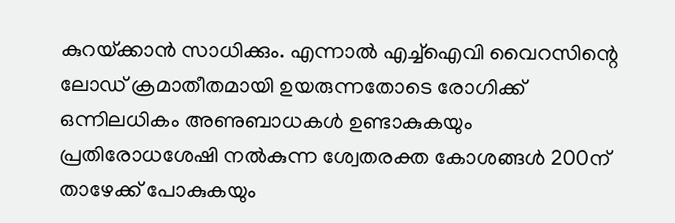കുറയ്‌ക്കാന്‍ സാധിക്കും. എന്നാല്‍ എച്ച്‌ഐവി വൈറസിന്റെ ലോഡ്‌ ക്രമാതീതമായി ഉയരുന്നതോടെ രോഗിക്ക്‌ ഒന്നിലധികം അണുബാധകള്‍ ഉണ്ടാകുകയും പ്രതിരോധശേഷി നല്‍കുന്ന ശ്വേതരക്ത കോശങ്ങള്‍ 200ന്‌ താഴേക്ക്‌ പോകുകയും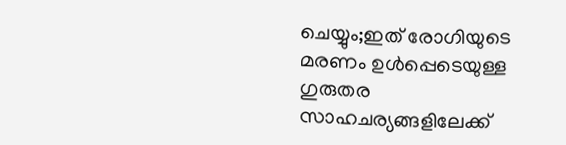ചെയ്യും;ഇത്‌ രോഗിയുടെ മരണം ഉള്‍പ്പെടെയുള്ള ഗുരുതര സാഹചര്യങ്ങളിലേക്ക്‌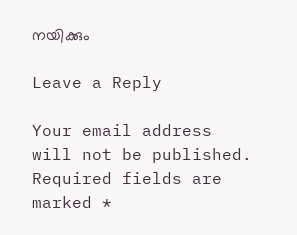നയിക്കും

Leave a Reply

Your email address will not be published. Required fields are marked *